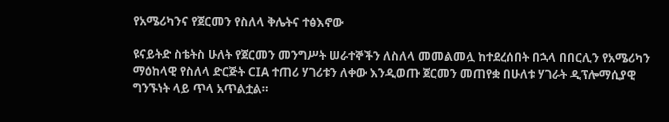የአሜሪካንና የጀርመን የስለላ ቅሌትና ተፅእኖው

ዩናይትድ ስቴትስ ሁለት የጀርመን መንግሥት ሠራተኞችን ለስለላ መመልመሏ ከተደረሰበት በኋላ በበርሊን የአሜሪካን ማዕከላዊ የስለላ ድርጅት CIA ተጠሪ ሃገሪቱን ለቀው እንዲወጡ ጀርመን መጠየቋ በሁለቱ ሃገራት ዲፕሎማሲያዊ ግንኙነት ላይ ጥላ አጥልቷል።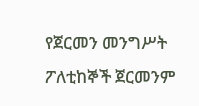የጀርመን መንግሥት ፖለቲከኞች ጀርመንም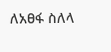ለአፀፋ ስለላ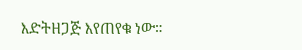እድትዘጋጅ እየጠየቁ ነው።